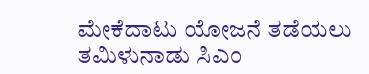ಮೇಕೆದಾಟು ಯೋಜನೆ ತಡೆಯಲು ತಮಿಳುನಾಡು ಸಿಎಂ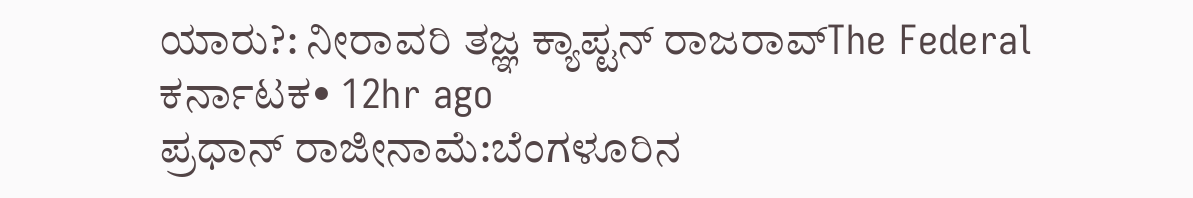ಯಾರು?: ನೀರಾವರಿ ತಜ್ಞ ಕ್ಯಾಪ್ಟನ್ ರಾಜರಾವ್The Federal ಕರ್ನಾಟಕ• 12hr ago
ಪ್ರಧಾನ್ ರಾಜೀನಾಮೆ:ಬೆಂಗಳೂರಿನ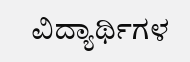ವಿದ್ಯಾರ್ಥಿಗಳ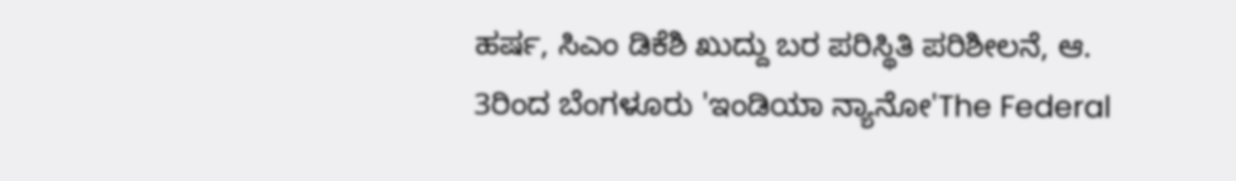ಹರ್ಷ, ಸಿಎಂ ಡಿಕೆಶಿ ಖುದ್ದು ಬರ ಪರಿಸ್ಥಿತಿ ಪರಿಶೀಲನೆ, ಆ. 3ರಿಂದ ಬೆಂಗಳೂರು 'ಇಂಡಿಯಾ ನ್ಯಾನೋ'The Federal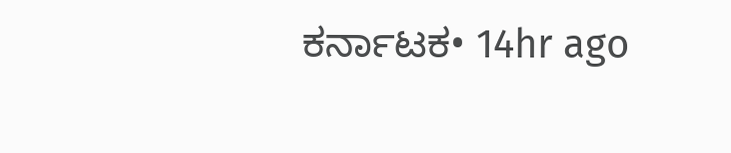ಕರ್ನಾಟಕ• 14hr ago